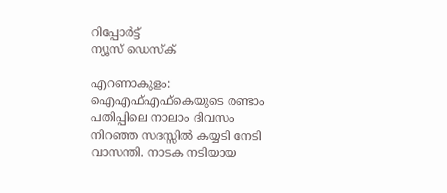റിപ്പോര്‍ട്ട്
ന്യൂസ് ഡെസ്ക്

എറണാകുളം: ഐഎഫ്എഫ്കെയുടെ രണ്ടാം പതിപ്പിലെ നാലാം ദിവസം നിറഞ്ഞ സദസ്സിൽ കയ്യടി നേടി വാസന്തി. നാടക നടിയായ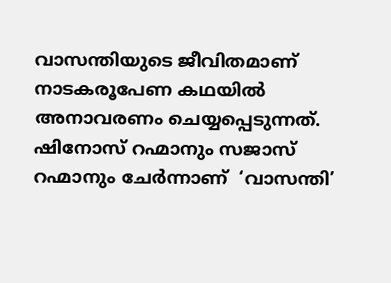വാസന്തിയുടെ ജീവിതമാണ് നാടകരൂപേണ കഥയിൽ അനാവരണം ചെയ്യപ്പെടുന്നത്. ഷിനോസ് റഹ്മാനും സജാസ് റഹ്മാനും ചേർന്നാണ്  ‘വാസന്തി’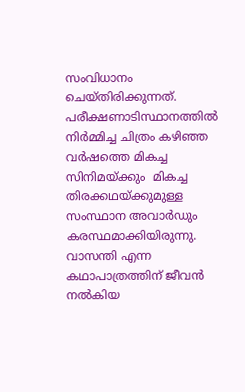സംവിധാനം ചെയ്തിരിക്കുന്നത്. പരീക്ഷണാടിസ്ഥാനത്തിൽ നിർമ്മിച്ച ചിത്രം കഴിഞ്ഞ വർഷത്തെ മികച്ച സിനിമയ്ക്കും  മികച്ച തിരക്കഥയ്ക്കുമുള്ള സംസ്ഥാന അവാർഡും കരസ്ഥമാക്കിയിരുന്നു. വാസന്തി എന്ന കഥാപാത്രത്തിന് ജീവൻ നൽകിയ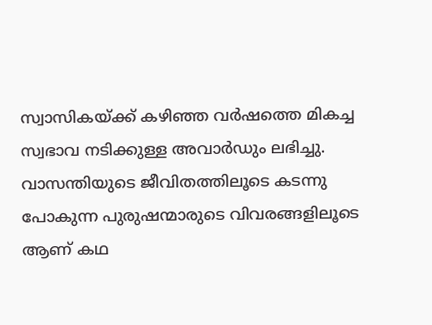സ്വാസികയ്ക്ക് കഴിഞ്ഞ വർഷത്തെ മികച്ച സ്വഭാവ നടിക്കുള്ള അവാർഡും ലഭിച്ചു. വാസന്തിയുടെ ജീവിതത്തിലൂടെ കടന്നു പോകുന്ന പുരുഷന്മാരുടെ വിവരങ്ങളിലൂടെ ആണ് കഥ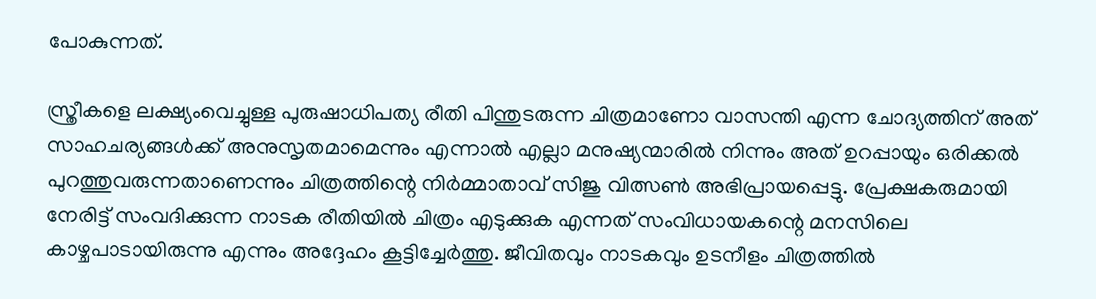പോകുന്നത്.

സ്ത്രീകളെ ലക്ഷ്യംവെച്ചുള്ള പുരുഷാധിപത്യ രീതി പിന്തുടരുന്ന ചിത്രമാണോ വാസന്തി എന്ന ചോദ്യത്തിന് അത് സാഹചര്യങ്ങൾക്ക് അനുസൃതമാമെന്നും എന്നാൽ എല്ലാ മനുഷ്യന്മാരിൽ നിന്നും അത് ഉറപ്പായും ഒരിക്കൽ പുറത്തുവരുന്നതാണെന്നും ചിത്രത്തിന്റെ നിർമ്മാതാവ് സിജു വിത്സൺ അഭിപ്രായപ്പെട്ടു. പ്രേക്ഷകരുമായി നേരിട്ട് സംവദിക്കുന്ന നാടക രീതിയിൽ ചിത്രം എടുക്കുക എന്നത് സംവിധായകന്റെ മനസിലെ കാഴ്ചപാടായിരുന്നു എന്നും അദ്ദേഹം കൂട്ടിച്ചേർത്തു. ജീവിതവും നാടകവും ഉടനീളം ചിത്രത്തിൽ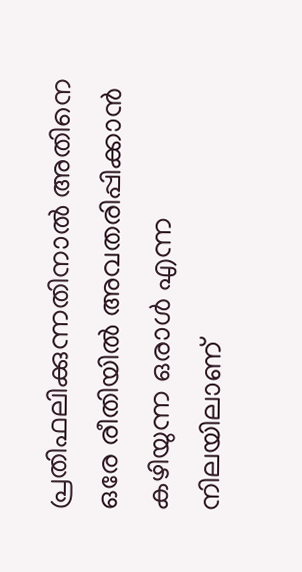പ്രതിഫലിക്കുന്നതിനാൽ അതിനെ ഒരേ രീതിയിൽ അവതരിപ്പിക്കാൻ കഴിയുന്ന ഒരാൾ എന്ന നിലയിലാണ്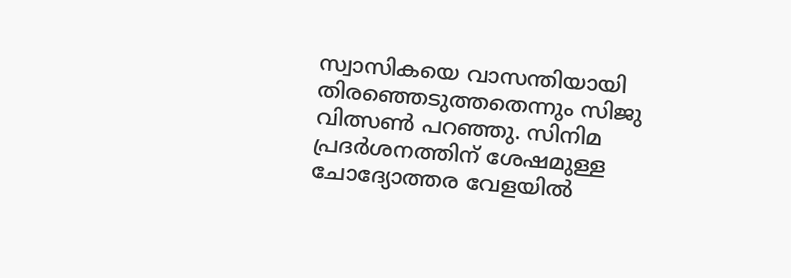സ്വാസികയെ വാസന്തിയായി തിരഞ്ഞെടുത്തതെന്നും സിജു വിത്സൺ പറഞ്ഞു. സിനിമ പ്രദർശനത്തിന് ശേഷമുള്ള ചോദ്യോത്തര വേളയിൽ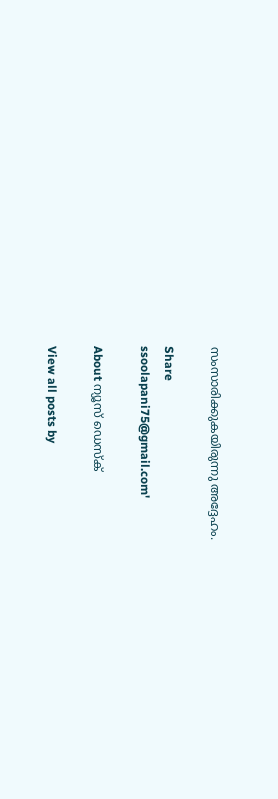സംസാരിക്കുകയിരുന്നു അദ്ദേഹം.

Share
ssoolapani75@gmail.com'

About ന്യൂസ് ഡെസ്ക്

View all posts by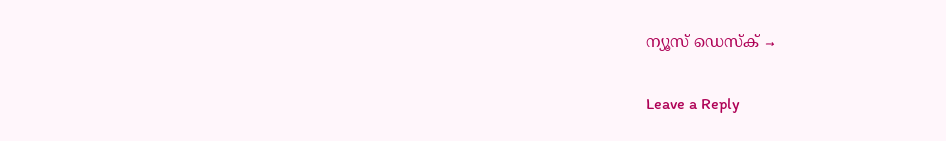ന്യൂസ് ഡെസ്ക് →

Leave a Reply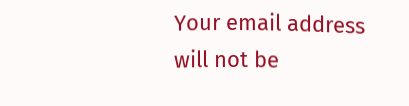Your email address will not be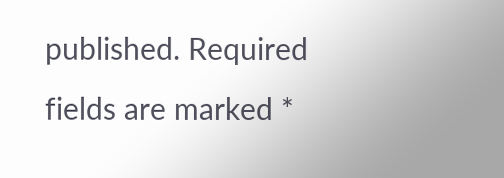published. Required fields are marked *